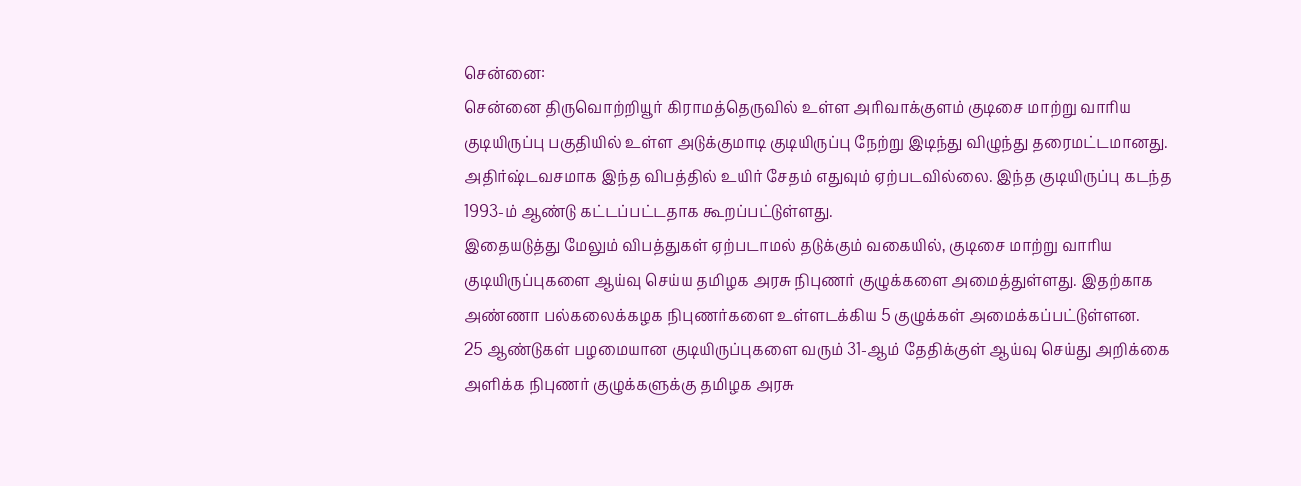சென்னை:
சென்னை திருவொற்றியூர் கிராமத்தெருவில் உள்ள அரிவாக்குளம் குடிசை மாற்று வாரிய குடியிருப்பு பகுதியில் உள்ள அடுக்குமாடி குடியிருப்பு நேற்று இடிந்து விழுந்து தரைமட்டமானது. அதிர்ஷ்டவசமாக இந்த விபத்தில் உயிர் சேதம் எதுவும் ஏற்படவில்லை. இந்த குடியிருப்பு கடந்த 1993-ம் ஆண்டு கட்டப்பட்டதாக கூறப்பட்டுள்ளது.
இதையடுத்து மேலும் விபத்துகள் ஏற்படாமல் தடுக்கும் வகையில், குடிசை மாற்று வாரிய குடியிருப்புகளை ஆய்வு செய்ய தமிழக அரசு நிபுணர் குழுக்களை அமைத்துள்ளது. இதற்காக அண்ணா பல்கலைக்கழக நிபுணர்களை உள்ளடக்கிய 5 குழுக்கள் அமைக்கப்பட்டுள்ளன.
25 ஆண்டுகள் பழமையான குடியிருப்புகளை வரும் 31-ஆம் தேதிக்குள் ஆய்வு செய்து அறிக்கை அளிக்க நிபுணர் குழுக்களுக்கு தமிழக அரசு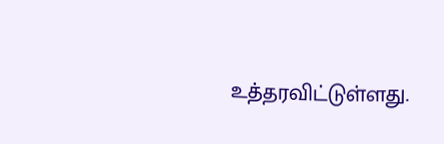உத்தரவிட்டுள்ளது.